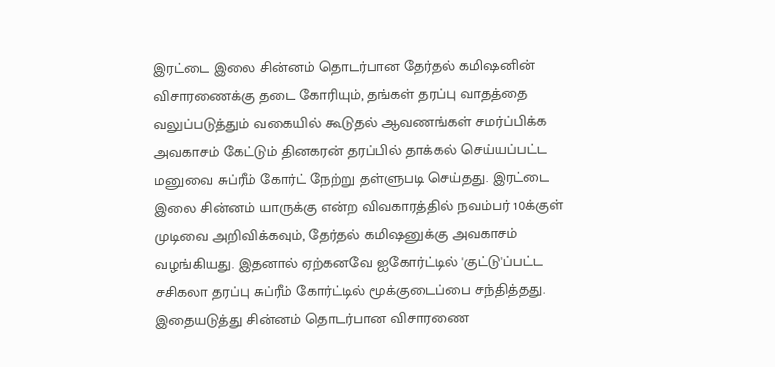இரட்டை இலை சின்னம் தொடர்பான தேர்தல் கமிஷனின் விசாரணைக்கு தடை கோரியும், தங்கள் தரப்பு வாதத்தை வலுப்படுத்தும் வகையில் கூடுதல் ஆவணங்கள் சமர்ப்பிக்க அவகாசம் கேட்டும் தினகரன் தரப்பில் தாக்கல் செய்யப்பட்ட மனுவை சுப்ரீம் கோர்ட் நேற்று தள்ளுபடி செய்தது. இரட்டை இலை சின்னம் யாருக்கு என்ற விவகாரத்தில் நவம்பர் 10க்குள் முடிவை அறிவிக்கவும், தேர்தல் கமிஷனுக்கு அவகாசம் வழங்கியது. இதனால் ஏற்கனவே ஐகோர்ட்டில் 'குட்டு'ப்பட்ட சசிகலா தரப்பு சுப்ரீம் கோர்ட்டில் மூக்குடைப்பை சந்தித்தது.
இதையடுத்து சின்னம் தொடர்பான விசாரணை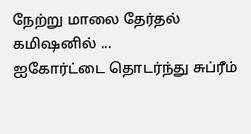நேற்று மாலை தேர்தல் கமிஷனில் ...
ஐகோர்ட்டை தொடர்ந்து சுப்ரீம்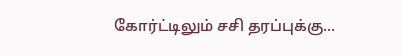கோர்ட்டிலும் சசி தரப்புக்கு...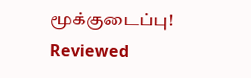மூக்குடைப்பு!
Reviewed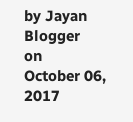by Jayan Blogger
on
October 06, 2017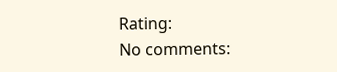Rating:
No comments: